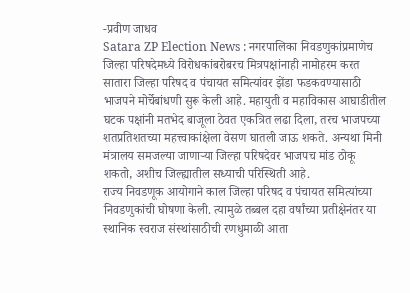-प्रवीण जाधव
Satara ZP Election News : नगरपालिका निवडणुकांप्रमाणेच जिल्हा परिषदेमध्ये विरोधकांबरोबरच मित्रपक्षांनाही नामोहरम करत सातारा जिल्हा परिषद व पंचायत समित्यांवर झेंडा फडकवण्यासाठी भाजपने मोर्चेबांधणी सुरू केली आहे. महायुती व महाविकास आघाडीतील घटक पक्षांनी मतभेद बाजूला ठेवत एकत्रित लढा दिला, तरच भाजपच्या शतप्रतिशतच्या महत्त्वाकांक्षेला वेसण घातली जाऊ शकते. अन्यथा मिनी मंत्रालय समजल्या जाणाऱ्या जिल्हा परिषदेवर भाजपच मांड ठोकू शकतो, अशीच जिल्ह्यातील सध्याची परिस्थिती आहे.
राज्य निवडणूक आयोगाने काल जिल्हा परिषद व पंचायत समित्यांच्या निवडणुकांची घोषणा केली. त्यामुळे तब्बल दहा वर्षांच्या प्रतीक्षेनंतर या स्थानिक स्वराज संस्थांसाठीची रणधुमाळी आता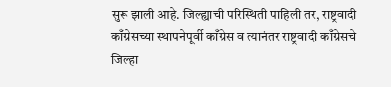सुरू झाली आहे. जिल्ह्याची परिस्थिती पाहिली तर, राष्ट्रवादी काँग्रेसच्या स्थापनेपूर्वी काँग्रेस व त्यानंतर राष्ट्रवादी काँग्रेसचे जिल्हा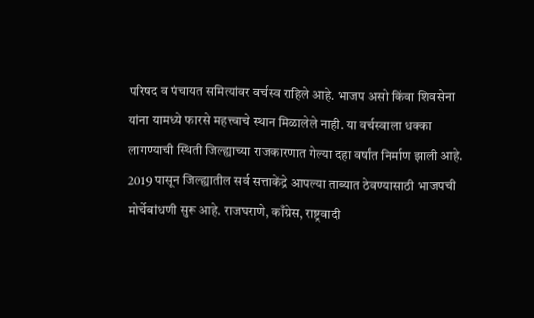परिषद व पंचायत समित्यांवर वर्चस्व राहिले आहे. भाजप असो किंवा शिवसेना यांना यामध्ये फारसे महत्त्वाचे स्थान मिळालेले नाही. या वर्चस्वाला धक्का लागण्याची स्थिती जिल्ह्याच्या राजकारणात गेल्या दहा वर्षांत निर्माण झाली आहे.
2019 पासून जिल्ह्यातील सर्व सत्ताकेंद्रे आपल्या ताब्यात ठेवण्यासाठी भाजपची मोर्चेबांधणी सुरू आहे. राजघराणे, काँग्रेस, राष्ट्रवादी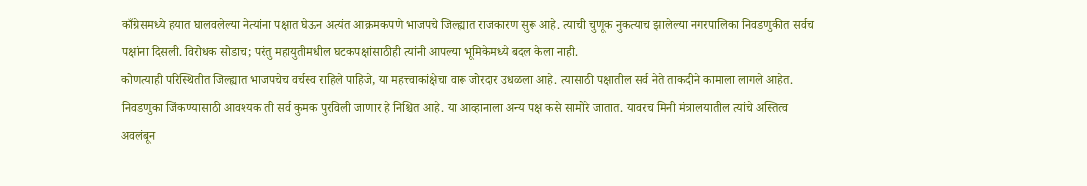काँग्रेसमध्ये हयात घालवलेल्या नेत्यांना पक्षात घेऊन अत्यंत आक्रमकपणे भाजपचे जिल्ह्यात राजकारण सुरू आहे. त्याची चुणूक नुकत्याच झालेल्या नगरपालिका निवडणुकीत सर्वच पक्षांना दिसली. विरोधक सोडाच; परंतु महायुतीमधील घटकपक्षांसाठीही त्यांनी आपल्या भूमिकेमध्ये बदल केला नाही.
कोणत्याही परिस्थितीत जिल्ह्यात भाजपचेच वर्चस्व राहिले पाहिजे, या महत्त्वाकांक्षेचा वारू जोरदार उधळला आहे. त्यासाठी पक्षातील सर्व नेते ताकदीने कामाला लागले आहेत. निवडणुका जिंकण्यासाठी आवश्यक ती सर्व कुमक पुरविली जाणार हे निश्चित आहे. या आव्हानाला अन्य पक्ष कसे सामोरे जातात. यावरच मिनी मंत्रालयातील त्यांचे अस्तित्व अवलंबून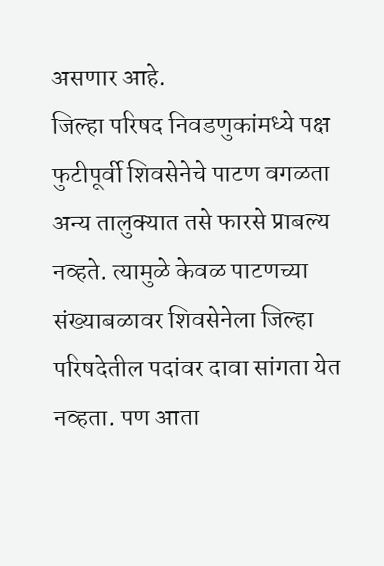असणार आहे.
जिल्हा परिषद निवडणुकांमध्ये पक्ष फुटीपूर्वी शिवसेनेचे पाटण वगळता अन्य तालुक्यात तसे फारसे प्राबल्य नव्हते. त्यामुळे केवळ पाटणच्या संख्याबळावर शिवसेनेला जिल्हा परिषदेतील पदांवर दावा सांगता येत नव्हता. पण आता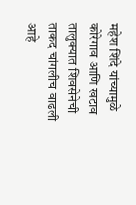महेश शिंदे यांच्यामुळे कोरेगाव आणि खटाव तालुक्यात शिवसेनेची ताकद चांगलीच वाढली आहे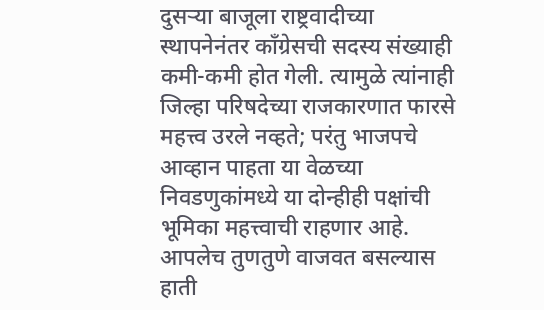दुसऱ्या बाजूला राष्ट्रवादीच्या स्थापनेनंतर काँग्रेसची सदस्य संख्याही कमी-कमी होत गेली. त्यामुळे त्यांनाही जिल्हा परिषदेच्या राजकारणात फारसे महत्त्व उरले नव्हते; परंतु भाजपचे आव्हान पाहता या वेळच्या निवडणुकांमध्ये या दोन्हीही पक्षांची भूमिका महत्त्वाची राहणार आहे. आपलेच तुणतुणे वाजवत बसल्यास हाती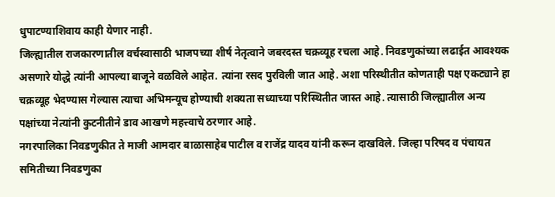धुपाटण्याशिवाय काही येणार नाही.
जिल्ह्यातील राजकारणातील वर्चस्वासाठी भाजपच्या शीर्ष नेतृत्वाने जबरदस्त चक्रव्यूह रचला आहे. निवडणुकांच्या लढाईत आवश्यक असणारे योद्धे त्यांनी आपल्या बाजूने वळविले आहेत. त्यांना रसद पुरविली जात आहे. अशा परिस्थीतीत कोणताही पक्ष एकट्याने हा चक्रव्यूह भेदण्यास गेल्यास त्याचा अभिमन्यूच होण्याची शक्यता सध्याच्या परिस्थितीत जास्त आहे. त्यासाठी जिल्ह्यातील अन्य पक्षांच्या नेत्यांनी कुटनीतीने डाव आखणे महत्त्वाचे ठरणार आहे.
नगरपालिका निवडणुकीत ते माजी आमदार बाळासाहेब पाटील व राजेंद्र यादव यांनी करून दाखविले. जिल्हा परिषद व पंचायत समितीच्या निवडणुका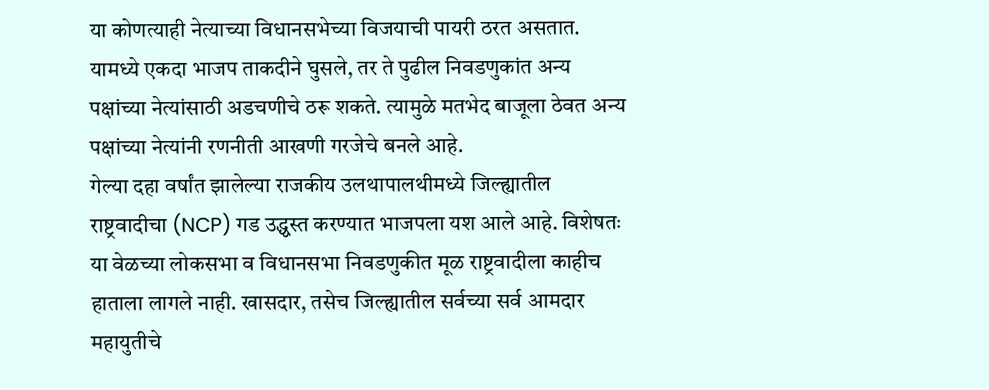या कोणत्याही नेत्याच्या विधानसभेच्या विजयाची पायरी ठरत असतात. यामध्ये एकदा भाजप ताकदीने घुसले, तर ते पुढील निवडणुकांत अन्य पक्षांच्या नेत्यांसाठी अडचणीचे ठरू शकते. त्यामुळे मतभेद बाजूला ठेवत अन्य पक्षांच्या नेत्यांनी रणनीती आखणी गरजेचे बनले आहे.
गेल्या दहा वर्षांत झालेल्या राजकीय उलथापालथीमध्ये जिल्ह्यातील राष्ट्रवादीचा (NCP) गड उद्ध्वस्त करण्यात भाजपला यश आले आहे. विशेषतः या वेळच्या लोकसभा व विधानसभा निवडणुकीत मूळ राष्ट्रवादीला काहीच हाताला लागले नाही. खासदार, तसेच जिल्ह्यातील सर्वच्या सर्व आमदार महायुतीचे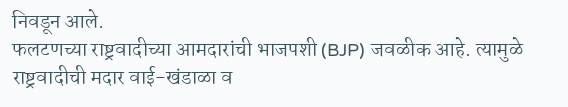निवडून आले.
फलटणच्या राष्ट्रवादीच्या आमदारांची भाजपशी (BJP) जवळीक आहे. त्यामुळे राष्ट्रवादीची मदार वाई-खंडाळा व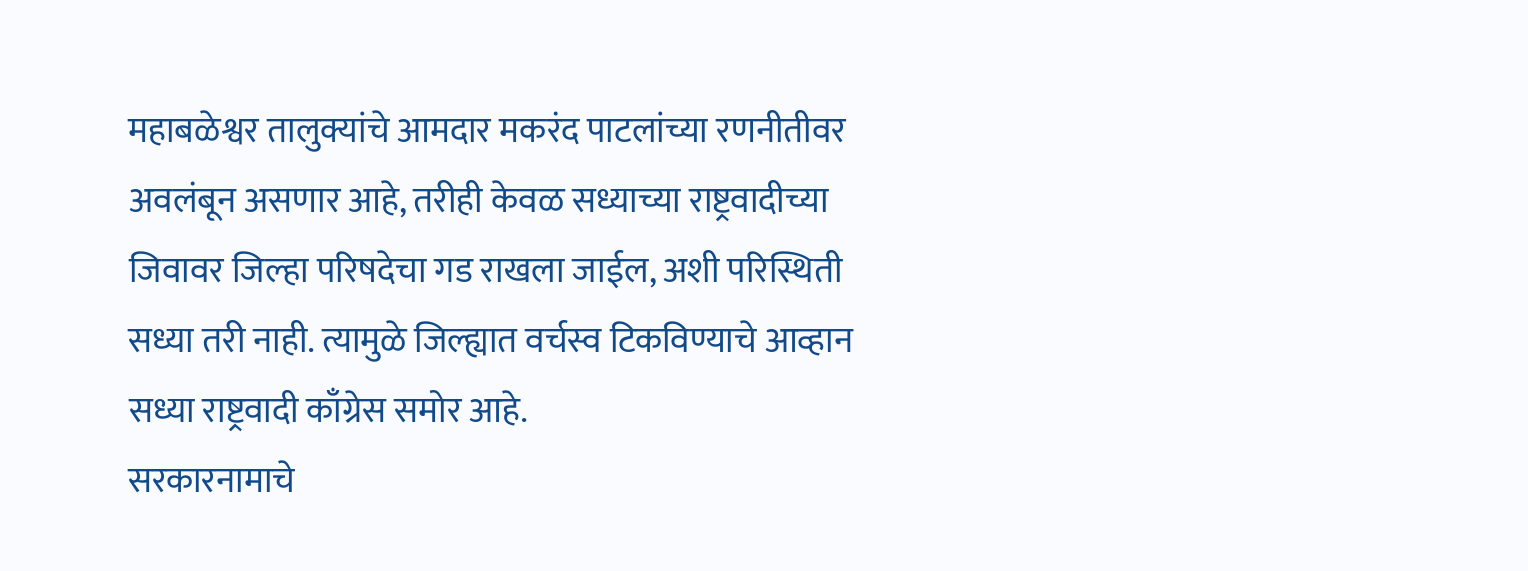महाबळेश्वर तालुक्यांचे आमदार मकरंद पाटलांच्या रणनीतीवर अवलंबून असणार आहे, तरीही केवळ सध्याच्या राष्ट्रवादीच्या जिवावर जिल्हा परिषदेचा गड राखला जाईल, अशी परिस्थिती सध्या तरी नाही. त्यामुळे जिल्ह्यात वर्चस्व टिकविण्याचे आव्हान सध्या राष्ट्रवादी काँग्रेस समोर आहे.
सरकारनामाचे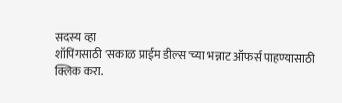सदस्य व्हा
शॉपिंगसाठी 'सकाळ प्राईम डील्स'च्या भन्नाट ऑफर्स पाहण्यासाठी क्लिक करा.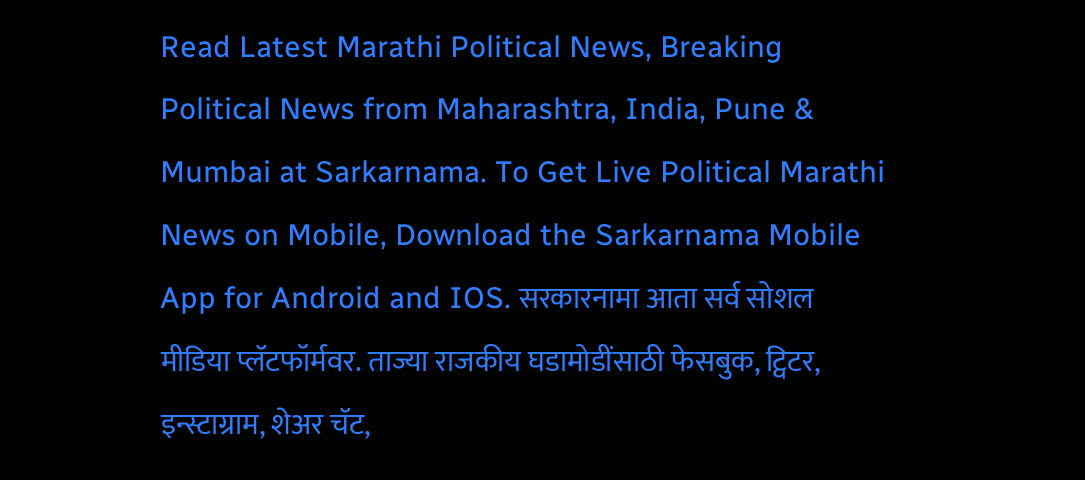Read Latest Marathi Political News, Breaking Political News from Maharashtra, India, Pune & Mumbai at Sarkarnama. To Get Live Political Marathi News on Mobile, Download the Sarkarnama Mobile App for Android and IOS. सरकारनामा आता सर्व सोशल मीडिया प्लॅटफॉर्मवर. ताज्या राजकीय घडामोडींसाठी फेसबुक, ट्विटर, इन्स्टाग्राम, शेअर चॅट,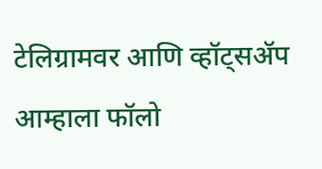टेलिग्रामवर आणि व्हॉट्सॲप आम्हाला फॉलो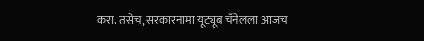करा. तसेच, सरकारनामा यूट्यूब चॅनेलला आजच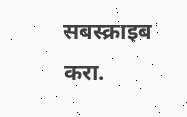सबस्क्राइब करा.